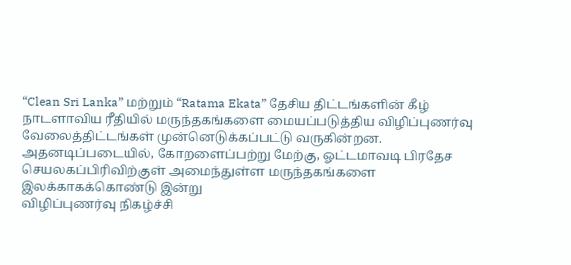“Clean Sri Lanka” மற்றும் “Ratama Ekata” தேசிய திட்டங்களின் கீழ்
நாடளாவிய ரீதியில் மருந்தகங்களை மையப்படுத்திய விழிப்புணர்வு
வேலைத்திட்டங்கள் முன்னெடுக்கப்பட்டு வருகின்றன.
அதனடிப்படையில், கோறளைப்பற்று மேற்கு, ஓட்டமாவடி பிரதேச செயலகப்பிரிவிற்குள் அமைந்துள்ள மருந்தகங்களை இலக்காகக்கொண்டு இன்று
விழிப்புணர்வு நிகழ்ச்சி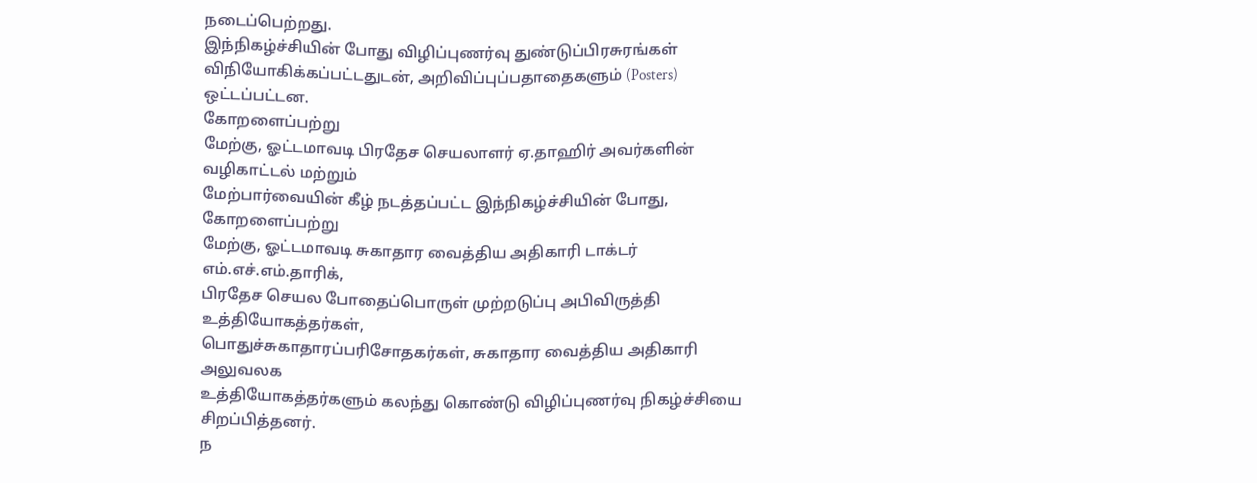நடைப்பெற்றது.
இந்நிகழ்ச்சியின் போது விழிப்புணர்வு துண்டுப்பிரசுரங்கள் விநியோகிக்கப்பட்டதுடன், அறிவிப்புப்பதாதைகளும் (Posters) ஒட்டப்பட்டன.
கோறளைப்பற்று
மேற்கு, ஓட்டமாவடி பிரதேச செயலாளர் ஏ.தாஹிர் அவர்களின் வழிகாட்டல் மற்றும்
மேற்பார்வையின் கீழ் நடத்தப்பட்ட இந்நிகழ்ச்சியின் போது, கோறளைப்பற்று
மேற்கு, ஓட்டமாவடி சுகாதார வைத்திய அதிகாரி டாக்டர் எம்.எச்.எம்.தாரிக்,
பிரதேச செயல போதைப்பொருள் முற்றடுப்பு அபிவிருத்தி உத்தியோகத்தர்கள்,
பொதுச்சுகாதாரப்பரிசோதகர்கள், சுகாதார வைத்திய அதிகாரி அலுவலக
உத்தியோகத்தர்களும் கலந்து கொண்டு விழிப்புணர்வு நிகழ்ச்சியை
சிறப்பித்தனர்.
ந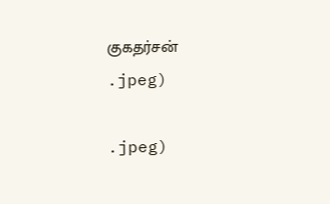குகதர்சன்
.jpeg)

.jpeg)